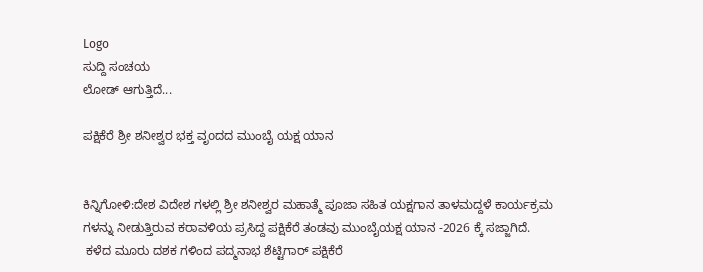Logo
ಸುದ್ದಿ ಸಂಚಯ
ಲೋಡ್ ಆಗುತ್ತಿದೆ...

ಪಕ್ಷಿಕೆರೆ ಶ್ರೀ ಶನೀಶ್ವರ ಭಕ್ತ ವೃoದದ ಮುಂಬೈ ಯಕ್ಷ ಯಾನ


ಕಿನ್ನಿಗೋಳಿ:ದೇಶ ವಿದೇಶ ಗಳಲ್ಲಿ ಶ್ರೀ ಶನೀಶ್ವರ ಮಹಾತ್ಮೆ ಪೂಜಾ ಸಹಿತ ಯಕ್ಷಗಾನ ತಾಳಮದ್ದಳೆ ಕಾರ್ಯಕ್ರಮ ಗಳನ್ನು ನೀಡುತ್ತಿರುವ ಕರಾವಳಿಯ ಪ್ರಸಿದ್ದ ಪಕ್ಷಿಕೆರೆ ತಂಡವು ಮುಂಬೈಯಕ್ಷ ಯಾನ -2026 ಕ್ಕೆ ಸಜ್ಜಾಗಿದೆ.
 ಕಳೆದ ಮೂರು ದಶಕ ಗಳಿಂದ ಪದ್ಮನಾಭ ಶೆಟ್ಟಿಗಾರ್ ಪಕ್ಷಿಕೆರೆ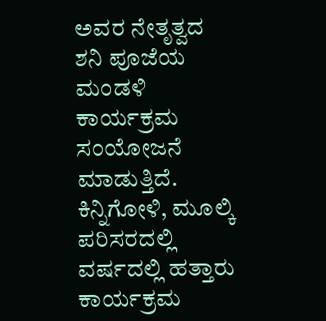ಅವರ ನೇತೃತ್ವದ ಶನಿ ಪೂಜೆಯ ಮಂಡಳಿ ಕಾರ್ಯಕ್ರಮ ಸಂಯೋಜನೆ ಮಾಡುತ್ತಿದೆ.
ಕಿನ್ನಿಗೋಳಿ, ಮೂಲ್ಕಿ ಪರಿಸರದಲ್ಲಿ ವರ್ಷದಲ್ಲಿ ಹತ್ತಾರು ಕಾರ್ಯಕ್ರಮ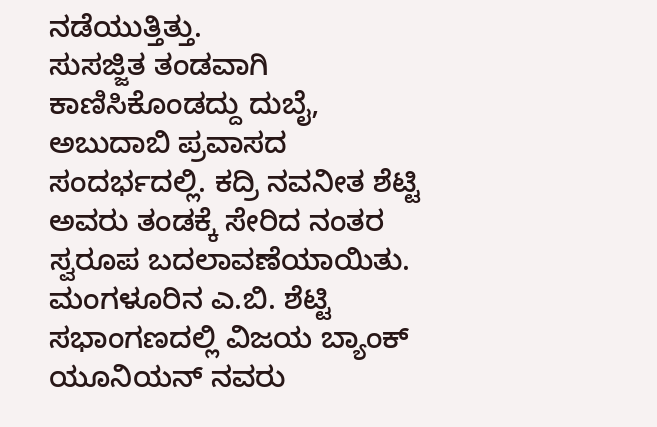ನಡೆಯುತ್ತಿತ್ತು.
ಸುಸಜ್ಜಿತ ತಂಡವಾಗಿ ಕಾಣಿಸಿಕೊಂಡದ್ದು ದುಬೈ, ಅಬುದಾಬಿ ಪ್ರವಾಸದ ಸಂದರ್ಭದಲ್ಲಿ. ಕದ್ರಿ ನವನೀತ ಶೆಟ್ಟಿ ಅವರು ತಂಡಕ್ಕೆ ಸೇರಿದ ನಂತರ ಸ್ವರೂಪ ಬದಲಾವಣೆಯಾಯಿತು.
ಮಂಗಳೂರಿನ ಎ.ಬಿ. ಶೆಟ್ಟಿ ಸಭಾಂಗಣದಲ್ಲಿ ವಿಜಯ ಬ್ಯಾಂಕ್ ಯೂನಿಯನ್ ನವರು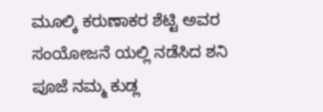ಮೂಲ್ಕಿ ಕರುಣಾಕರ ಶೆಟ್ಟಿ ಅವರ ಸಂಯೋಜನೆ ಯಲ್ಲಿ ನಡೆಸಿದ ಶನಿ ಪೂಜೆ ನಮ್ಮ ಕುಡ್ಲ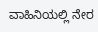ವಾಹಿನಿಯಲ್ಲಿ ನೇರ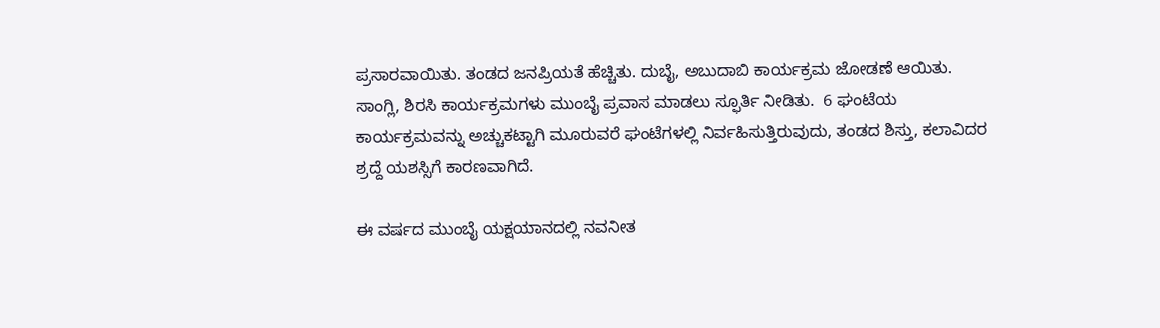ಪ್ರಸಾರವಾಯಿತು. ತಂಡದ ಜನಪ್ರಿಯತೆ ಹೆಚ್ಚಿತು. ದುಬೈ, ಅಬುದಾಬಿ ಕಾರ್ಯಕ್ರಮ ಜೋಡಣೆ ಆಯಿತು. ಸಾಂಗ್ಲಿ, ಶಿರಸಿ ಕಾರ್ಯಕ್ರಮಗಳು ಮುಂಬೈ ಪ್ರವಾಸ ಮಾಡಲು ಸ್ಫೂರ್ತಿ ನೀಡಿತು.  6 ಘಂಟೆಯ ಕಾರ್ಯಕ್ರಮವನ್ನು ಅಚ್ಚುಕಟ್ಟಾಗಿ ಮೂರುವರೆ ಘಂಟೆಗಳಲ್ಲಿ ನಿರ್ವಹಿಸುತ್ತಿರುವುದು, ತಂಡದ ಶಿಸ್ತು, ಕಲಾವಿದರ ಶ್ರದ್ದೆ ಯಶಸ್ಸಿಗೆ ಕಾರಣವಾಗಿದೆ.

ಈ ವರ್ಷದ ಮುಂಬೈ ಯಕ್ಷಯಾನದಲ್ಲಿ ನವನೀತ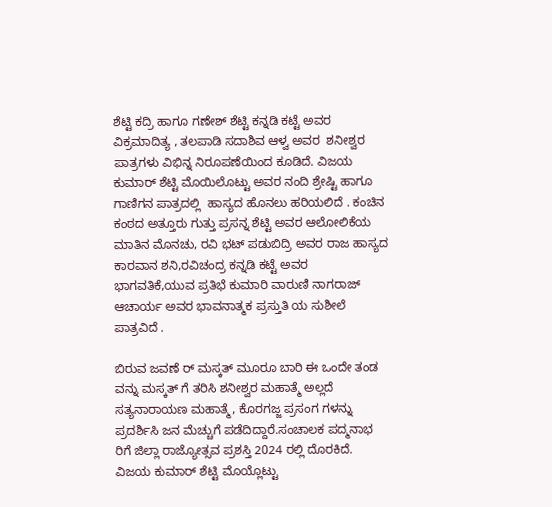ಶೆಟ್ಟಿ ಕದ್ರಿ ಹಾಗೂ ಗಣೇಶ್ ಶೆಟ್ಟಿ ಕನ್ನಡಿ ಕಟ್ಟೆ ಅವರ ವಿಕ್ರಮಾದಿತ್ಯ , ತಲಪಾಡಿ ಸದಾಶಿವ ಆಳ್ವ ಅವರ  ಶನೀಶ್ವರ  ಪಾತ್ರಗಳು ವಿಭಿನ್ನ ನಿರೂಪಣೆಯಿಂದ ಕೂಡಿದೆ. ವಿಜಯ ಕುಮಾರ್ ಶೆಟ್ಟಿ ಮೊಯಿಲೊಟ್ಟು ಅವರ ನಂದಿ ಶ್ರೇಷ್ಟಿ ಹಾಗೂ ಗಾಣಿಗನ ಪಾತ್ರದಲ್ಲಿ  ಹಾಸ್ಯದ ಹೊನಲು ಹರಿಯಲಿದೆ . ಕಂಚಿನ ಕಂಠದ ಅತ್ತೂರು ಗುತ್ತು ಪ್ರಸನ್ನ ಶೆಟ್ಟಿ ಅವರ ಆಲೋಲಿಕೆಯ ಮಾತಿನ ಮೊನಚು, ರವಿ ಭಟ್ ಪಡುಬಿದ್ರಿ ಅವರ ರಾಜ ಹಾಸ್ಯದ ಕಾರವಾನ ಶನಿ,ರವಿಚಂದ್ರ ಕನ್ನಡಿ ಕಟ್ಟೆ ಅವರ ಭಾಗವತಿಕೆ,ಯುವ ಪ್ರತಿಭೆ ಕುಮಾರಿ ವಾರುಣಿ ನಾಗರಾಜ್ ಆಚಾರ್ಯ ಅವರ ಭಾವನಾತ್ಮಕ ಪ್ರಸ್ತುತಿ ಯ ಸುಶೀಲೆ ಪಾತ್ರವಿದೆ .

ಬಿರುವ ಜವಣೆ ರ್ ಮಸ್ಕತ್ ಮೂರೂ ಬಾರಿ ಈ ಒಂದೇ ತಂಡ ವನ್ನು ಮಸ್ಕತ್ ಗೆ ತರಿಸಿ ಶನೀಶ್ವರ ಮಹಾತ್ಮೆ ಅಲ್ಲದೆ ಸತ್ಯನಾರಾಯಣ ಮಹಾತ್ಮೆ, ಕೊರಗಜ್ಜ ಪ್ರಸಂಗ ಗಳನ್ನು ಪ್ರದರ್ಶಿಸಿ ಜನ ಮೆಚ್ಚುಗೆ ಪಡೆದಿದ್ದಾರೆ.ಸಂಚಾಲಕ ಪದ್ಮನಾಭ ರಿಗೆ ಜಿಲ್ಲಾ ರಾಜ್ಯೋತ್ಸವ ಪ್ರಶಸ್ತಿ 2024 ರಲ್ಲಿ ದೊರಕಿದೆ.
ವಿಜಯ ಕುಮಾರ್ ಶೆಟ್ಟಿ ಮೊಯ್ಲೊಟ್ಟು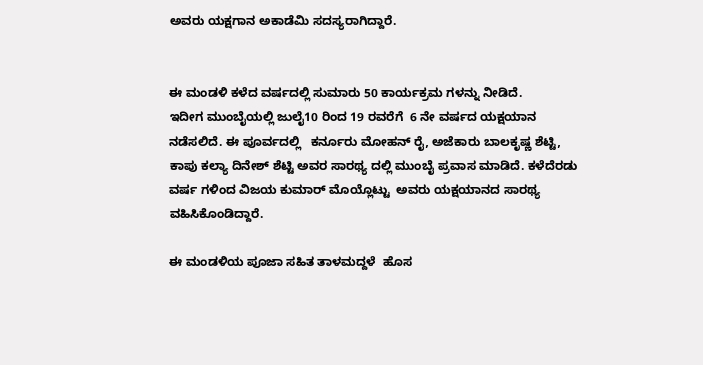ಅವರು ಯಕ್ಷಗಾನ ಅಕಾಡೆಮಿ ಸದಸ್ಯರಾಗಿದ್ದಾರೆ.


ಈ ಮಂಡಳಿ ಕಳೆದ ವರ್ಷದಲ್ಲಿ ಸುಮಾರು 50 ಕಾರ್ಯಕ್ರಮ ಗಳನ್ನು ನೀಡಿದೆ.
ಇದೀಗ ಮುಂಬೈಯಲ್ಲಿ ಜುಲೈ10 ರಿಂದ 19 ರವರೆಗೆ  6 ನೇ ವರ್ಷದ ಯಕ್ಷಯಾನ  ನಡೆಸಲಿದೆ. ಈ ಪೂರ್ವದಲ್ಲಿ   ಕರ್ನೂರು ಮೋಹನ್ ರೈ, ಅಜೆಕಾರು ಬಾಲಕೃಷ್ಣ ಶೆಟ್ಟಿ, ಕಾಪು ಕಲ್ಯಾ ದಿನೇಶ್ ಶೆಟ್ಟಿ ಅವರ ಸಾರಥ್ಯ ದಲ್ಲಿ ಮುಂಬೈ ಪ್ರವಾಸ ಮಾಡಿದೆ. ಕಳೆದೆರಡು ವರ್ಷ ಗಳಿಂದ ವಿಜಯ ಕುಮಾರ್ ಮೊಯ್ಲೊಟ್ಟು  ಅವರು ಯಕ್ಷಯಾನದ ಸಾರಥ್ಯ ವಹಿಸಿಕೊಂಡಿದ್ದಾರೆ.

ಈ ಮಂಡಳಿಯ ಪೂಜಾ ಸಹಿತ ತಾಳಮದ್ದಳೆ  ಹೊಸ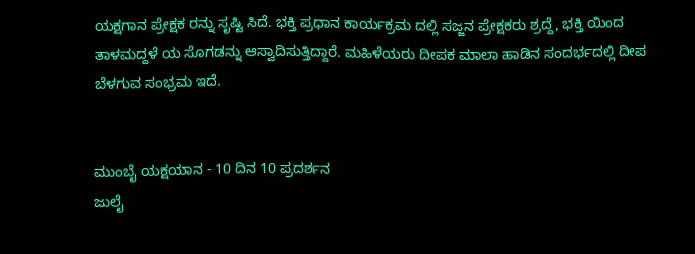ಯಕ್ಷಗಾನ ಪ್ರೇಕ್ಷಕ ರನ್ನು ಸೃಷ್ಟಿ ಸಿದೆ. ಭಕ್ತಿ ಪ್ರಧಾನ ಕಾರ್ಯಕ್ರಮ ದಲ್ಲಿ ಸಜ್ಜನ ಪ್ರೇಕ್ಷಕರು ಶ್ರದ್ದೆ, ಭಕ್ತಿ ಯಿಂದ ತಾಳಮದ್ದಳೆ ಯ ಸೊಗಡನ್ನು ಆಸ್ವಾದಿಸುತ್ತಿದ್ದಾರೆ. ಮಹಿಳೆಯರು ದೀಪಕ ಮಾಲಾ ಹಾಡಿನ ಸಂದರ್ಭದಲ್ಲಿ ದೀಪ ಬೆಳಗುವ ಸಂಭ್ರಮ ಇದೆ.


ಮುಂಬೈ ಯಕ್ಷಯಾನ - 10 ದಿನ 10 ಪ್ರದರ್ಶನ
ಜುಲೈ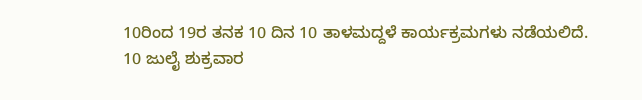10ರಿಂದ 19ರ ತನಕ 10 ದಿನ 10 ತಾಳಮದ್ದಳೆ ಕಾರ್ಯಕ್ರಮಗಳು ನಡೆಯಲಿದೆ.
10 ಜುಲೈ ಶುಕ್ರವಾರ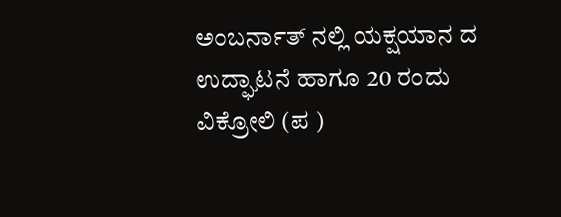ಅಂಬರ್ನಾತ್ ನಲ್ಲಿ ಯಕ್ಷಯಾನ ದ ಉದ್ಘಾಟನೆ ಹಾಗೂ 20 ರಂದು ವಿಕ್ರೋಲಿ (ಪ )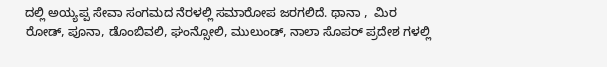ದಲ್ಲಿ ಅಯ್ಯಪ್ಪ ಸೇವಾ ಸಂಗಮದ ನೆರಳಲ್ಲಿ ಸಮಾರೋಪ ಜರಗಲಿದೆ. ಥಾನಾ ,  ಮಿರ ರೋಡ್, ಪೂನಾ, ಡೊಂಬಿವಲಿ, ಘಂನ್ಸೋಲಿ, ಮುಲುಂಡ್, ನಾಲಾ ಸೊಪರ್ ಪ್ರದೇಶ ಗಳಲ್ಲಿ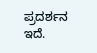ಪ್ರದರ್ಶನ ಇದೆ.